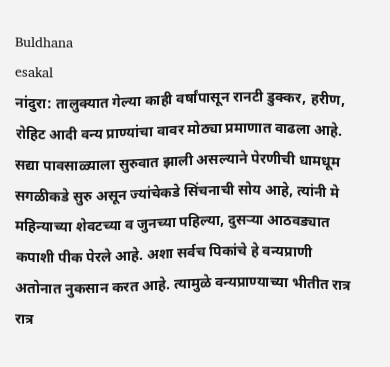Buldhana
esakal
नांदुरा: तालुक्यात गेल्या काही वर्षांपासून रानटी डुक्कर, हरीण, रोहिट आदी वन्य प्राण्यांचा वावर मोठ्या प्रमाणात वाढला आहे. सद्या पावसाळ्याला सुरुवात झाली असल्याने पेरणीची धामधूम सगळीकडे सुरु असून ज्यांचेकडे सिंचनाची सोय आहे, त्यांनी मे महिन्याच्या शेवटच्या व जुनच्या पहिल्या, दुसऱ्या आठवड्यात कपाशी पीक पेरले आहे. अशा सर्वच पिकांचे हे वन्यप्राणी अतोनात नुकसान करत आहे. त्यामुळे वन्यप्राण्याच्या भीतीत रात्र रात्र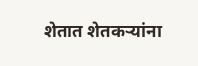शेतात शेतकऱ्यांना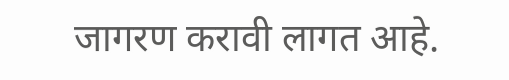जागरण करावी लागत आहे.